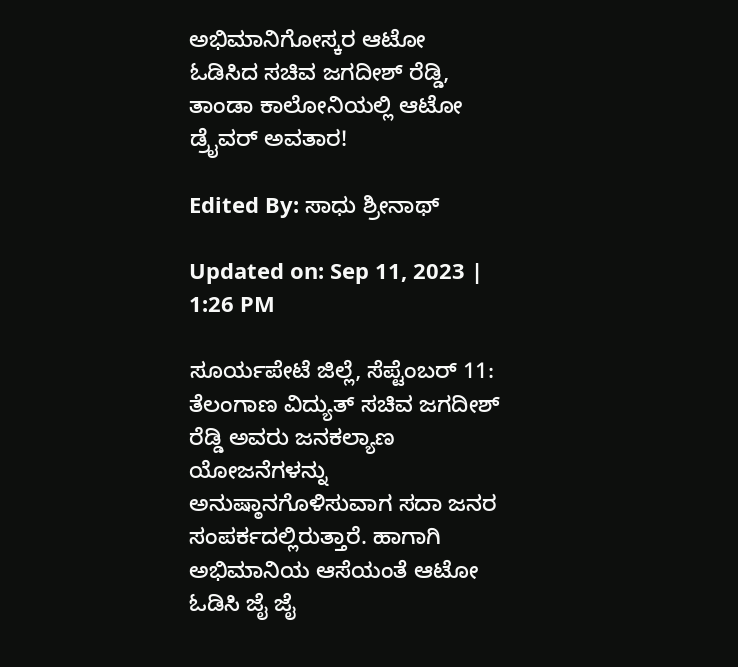ಅಭಿಮಾನಿಗೋಸ್ಕರ ಆಟೋ ಓಡಿಸಿದ ಸಚಿವ ಜಗದೀಶ್ ರೆಡ್ಡಿ, ತಾಂಡಾ ಕಾಲೋನಿಯಲ್ಲಿ ಆಟೋ ಡ್ರೈವರ್ ಅವತಾರ!

Edited By: ಸಾಧು ಶ್ರೀನಾಥ್

Updated on: Sep 11, 2023 | 1:26 PM

ಸೂರ್ಯಪೇಟೆ ಜಿಲ್ಲೆ, ಸೆಪ್ಟೆಂಬರ್ 11: ತೆಲಂಗಾಣ ವಿದ್ಯುತ್ ಸಚಿವ ಜಗದೀಶ್ ರೆಡ್ಡಿ ಅವರು ಜನಕಲ್ಯಾಣ ಯೋಜನೆಗಳನ್ನು ಅನುಷ್ಠಾನಗೊಳಿಸುವಾಗ ಸದಾ ಜನರ ಸಂಪರ್ಕದಲ್ಲಿರುತ್ತಾರೆ. ಹಾಗಾಗಿ ಅಭಿಮಾನಿಯ ಆಸೆಯಂತೆ ಆಟೋ ಓಡಿಸಿ ಜೈ ಜೈ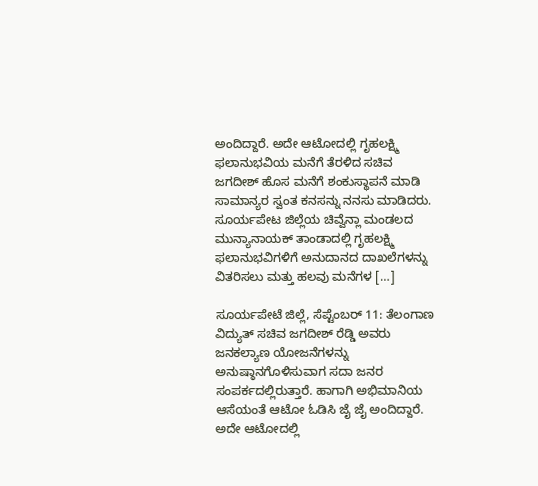ಅಂದಿದ್ದಾರೆ. ಅದೇ ಆಟೋದಲ್ಲಿ ಗೃಹಲಕ್ಷ್ಮಿ ಫಲಾನುಭವಿಯ ಮನೆಗೆ ತೆರಳಿದ ಸಚಿವ ಜಗದೀಶ್ ಹೊಸ ಮನೆಗೆ ಶಂಕುಸ್ಥಾಪನೆ ಮಾಡಿ ಸಾಮಾನ್ಯರ ಸ್ವಂತ ಕನಸನ್ನು ನನಸು ಮಾಡಿದರು. ಸೂರ್ಯಪೇಟ ಜಿಲ್ಲೆಯ ಚಿವ್ವೆನ್ಲಾ ಮಂಡಲದ ಮುನ್ಯಾನಾಯಕ್ ತಾಂಡಾದಲ್ಲಿ ಗೃಹಲಕ್ಷ್ಮಿ ಫಲಾನುಭವಿಗಳಿಗೆ ಅನುದಾನದ ದಾಖಲೆಗಳನ್ನು ವಿತರಿಸಲು ಮತ್ತು ಹಲವು ಮನೆಗಳ […]

ಸೂರ್ಯಪೇಟೆ ಜಿಲ್ಲೆ, ಸೆಪ್ಟೆಂಬರ್ 11: ತೆಲಂಗಾಣ ವಿದ್ಯುತ್ ಸಚಿವ ಜಗದೀಶ್ ರೆಡ್ಡಿ ಅವರು ಜನಕಲ್ಯಾಣ ಯೋಜನೆಗಳನ್ನು ಅನುಷ್ಠಾನಗೊಳಿಸುವಾಗ ಸದಾ ಜನರ ಸಂಪರ್ಕದಲ್ಲಿರುತ್ತಾರೆ. ಹಾಗಾಗಿ ಅಭಿಮಾನಿಯ ಆಸೆಯಂತೆ ಆಟೋ ಓಡಿಸಿ ಜೈ ಜೈ ಅಂದಿದ್ದಾರೆ. ಅದೇ ಆಟೋದಲ್ಲಿ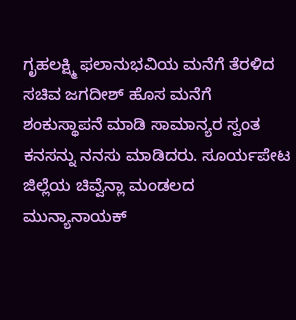ಗೃಹಲಕ್ಷ್ಮಿ ಫಲಾನುಭವಿಯ ಮನೆಗೆ ತೆರಳಿದ ಸಚಿವ ಜಗದೀಶ್ ಹೊಸ ಮನೆಗೆ ಶಂಕುಸ್ಥಾಪನೆ ಮಾಡಿ ಸಾಮಾನ್ಯರ ಸ್ವಂತ ಕನಸನ್ನು ನನಸು ಮಾಡಿದರು. ಸೂರ್ಯಪೇಟ ಜಿಲ್ಲೆಯ ಚಿವ್ವೆನ್ಲಾ ಮಂಡಲದ ಮುನ್ಯಾನಾಯಕ್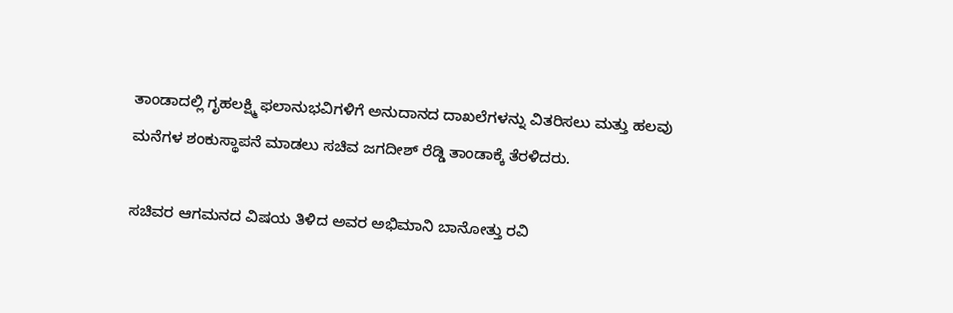ತಾಂಡಾದಲ್ಲಿ ಗೃಹಲಕ್ಷ್ಮಿ ಫಲಾನುಭವಿಗಳಿಗೆ ಅನುದಾನದ ದಾಖಲೆಗಳನ್ನು ವಿತರಿಸಲು ಮತ್ತು ಹಲವು ಮನೆಗಳ ಶಂಕುಸ್ಥಾಪನೆ ಮಾಡಲು ಸಚಿವ ಜಗದೀಶ್ ರೆಡ್ಡಿ ತಾಂಡಾಕ್ಕೆ ತೆರಳಿದರು.

ಸಚಿವರ ಆಗಮನದ ವಿಷಯ ತಿಳಿದ ಅವರ ಅಭಿಮಾನಿ ಬಾನೋತ್ತು ರವಿ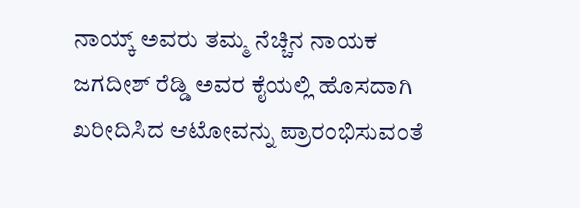ನಾಯ್ಕ್ ಅವರು ತಮ್ಮ ನೆಚ್ಚಿನ ನಾಯಕ ಜಗದೀಶ್ ರೆಡ್ಡಿ ಅವರ ಕೈಯಲ್ಲಿ ಹೊಸದಾಗಿ ಖರೀದಿಸಿದ ಆಟೋವನ್ನು ಪ್ರಾರಂಭಿಸುವಂತೆ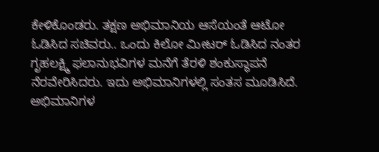ಕೇಳಿಕೊಂಡರು. ತಕ್ಷಣ ಅಭಿಮಾನಿಯ ಆಸೆಯಂತೆ ಆಟೋ ಓಡಿಸಿದ ಸಚಿವರು.. ಒಂದು ಕಿಲೋ ಮೀಟರ್ ಓಡಿಸಿದ ನಂತರ ಗೃಹಲಕ್ಷ್ಮಿ ಫಲಾನುಭವಿಗಳ ಮನೆಗೆ ತೆರಳಿ ಶಂಕುಸ್ಥಾಪನೆ ನೆರವೇರಿಸಿದರು. ಇದು ಅಭಿಮಾನಿಗಳಲ್ಲಿ ಸಂತಸ ಮೂಡಿಸಿದೆ. ಅಭಿಮಾನಿಗಳ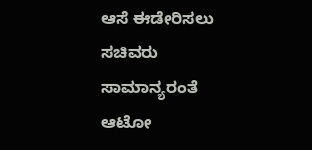ಆಸೆ ಈಡೇರಿಸಲು ಸಚಿವರು ಸಾಮಾನ್ಯರಂತೆ ಆಟೋ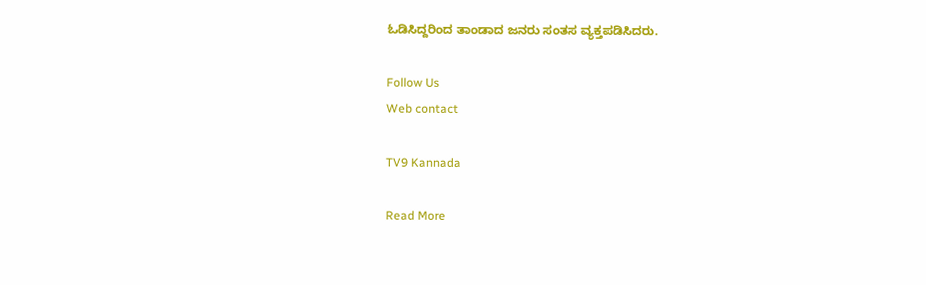ಓಡಿಸಿದ್ದರಿಂದ ತಾಂಡಾದ ಜನರು ಸಂತಸ ವ್ಯಕ್ತಪಡಿಸಿದರು.

Follow Us
Web contact

TV9 Kannada

Read More